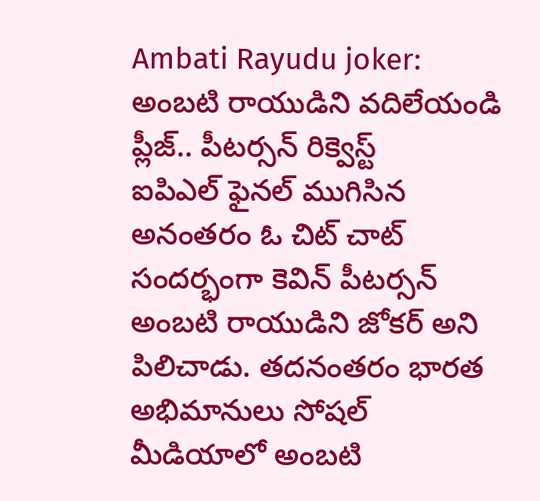Ambati Rayudu joker: అంబటి రాయుడిని వదిలేయండి ప్లీజ్.. పీటర్సన్ రిక్వెస్ట్
ఐపిఎల్ ఫైనల్ ముగిసిన అనంతరం ఓ చిట్ చాట్ సందర్భంగా కెవిన్ పీటర్సన్ అంబటి రాయుడిని జోకర్ అని పిలిచాడు. తదనంతరం భారత అభిమానులు సోషల్ మీడియాలో అంబటి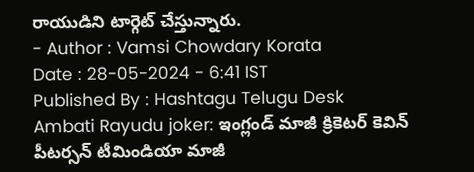రాయుడిని టార్గెట్ చేస్తున్నారు.
- Author : Vamsi Chowdary Korata
Date : 28-05-2024 - 6:41 IST
Published By : Hashtagu Telugu Desk
Ambati Rayudu joker: ఇంగ్లండ్ మాజీ క్రికెటర్ కెవిన్ పీటర్సన్ టీమిండియా మాజీ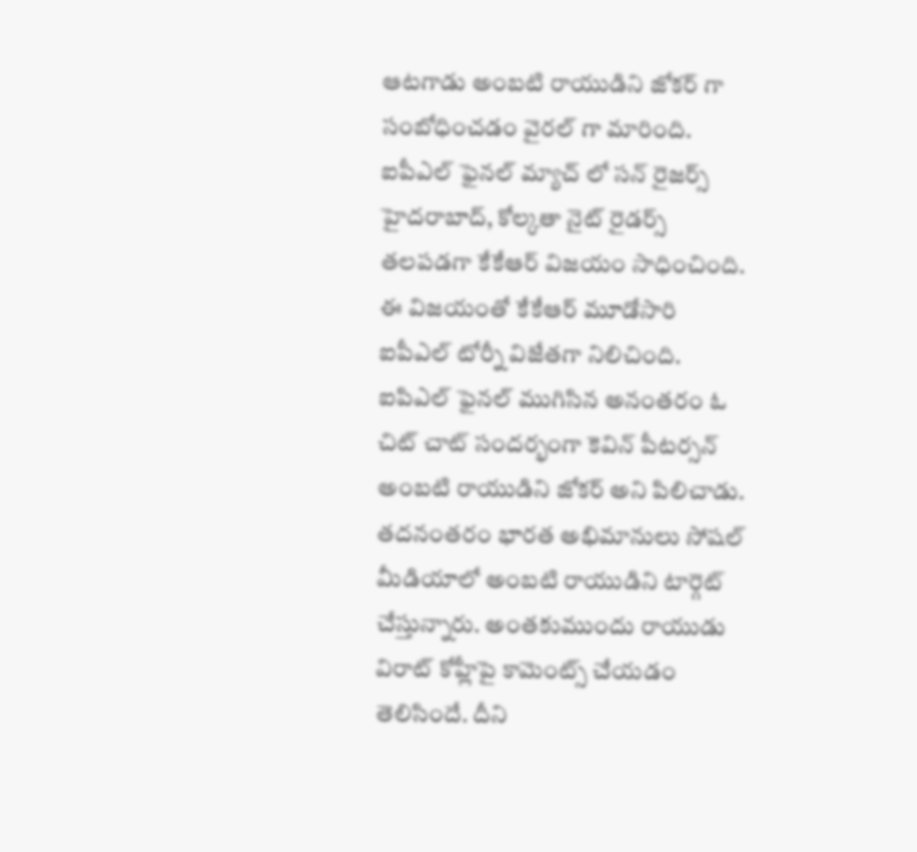ఆటగాడు అంబటి రాయుడిని జోకర్ గా సంబోధించడం వైరల్ గా మారింది. ఐపీఎల్ ఫైనల్ మ్యాచ్ లో సన్ రైజర్స్ హైదరాబాద్, కోల్కతా నైట్ రైడర్స్ తలపడగా కేకేఆర్ విజయం సాధించింది. ఈ విజయంతో కేకేఆర్ మూడోసారి ఐపీఎల్ టోర్నీ విజేతగా నిలిచింది.
ఐపిఎల్ ఫైనల్ ముగిసిన అనంతరం ఓ చిట్ చాట్ సందర్భంగా కెవిన్ పీటర్సన్ అంబటి రాయుడిని జోకర్ అని పిలిచాడు. తదనంతరం భారత అభిమానులు సోషల్ మీడియాలో అంబటి రాయుడిని టార్గెట్ చేస్తున్నారు. అంతకుముందు రాయుడు విరాట్ కోహ్లీపై కామెంట్స్ చేయడం తెలిసిందే. దీని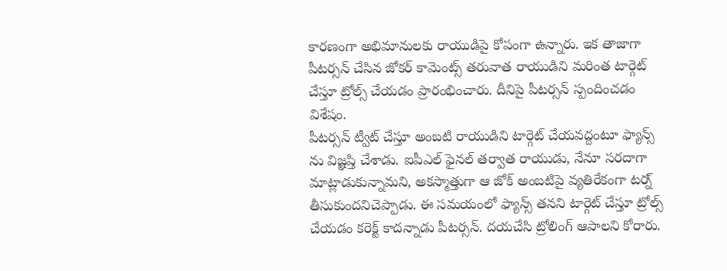కారణంగా అభిమానులకు రాయుడిపై కోపంగా ఉన్నారు. ఇక తాజాగా పీటర్సన్ చేసిన జోకర్ కామెంట్స్ తరువాత రాయుడిని మరింత టార్గెట్ చేస్తూ ట్రోల్స్ చేయడం ప్రారంభించారు. దీనిపై పీటర్సన్ స్పందించడం విశేషం.
పీటర్సన్ ట్వీట్ చేస్తూ అంబటి రాయుడిని టార్గెట్ చేయవద్దంటూ ఫ్యాన్స్ ను విజ్ఞప్తి చేశాడు. ఐపీఎల్ ఫైనల్ తర్వాత రాయుడు, నేనూ సరదాగా మాట్లాడుకున్నామని, అకస్మాత్తుగా ఆ జోక్ అంబటిపై వ్యతిరేకంగా టర్న్ తీసుకుందనిచెప్పాడు. ఈ సమయంలో ఫ్యాన్స్ తనని టార్గెట్ చేస్తూ ట్రోల్స్ చేయడం కరెక్ట్ కాదన్నాడు పీటర్సన్. దయచేసి ట్రోలింగ్ ఆపాలని కోరారు.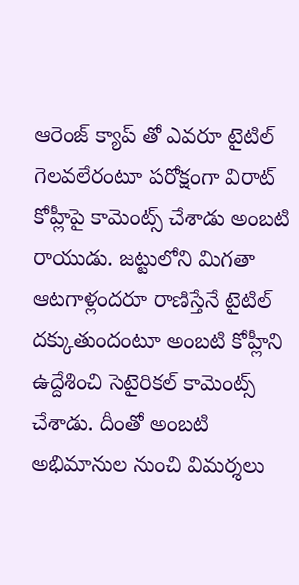ఆరెంజ్ క్యాప్ తో ఎవరూ టైటిల్ గెలవలేరంటూ పరోక్షంగా విరాట్ కోహ్లీపై కామెంట్స్ చేశాడు అంబటి రాయుడు. జట్టులోని మిగతా ఆటగాళ్లందరూ రాణిస్తేనే టైటిల్ దక్కుతుందంటూ అంబటి కోహ్లీని ఉద్దేశించి సెటైరికల్ కామెంట్స్ చేశాడు. దీంతో అంబటి అభిమానుల నుంచి విమర్శలు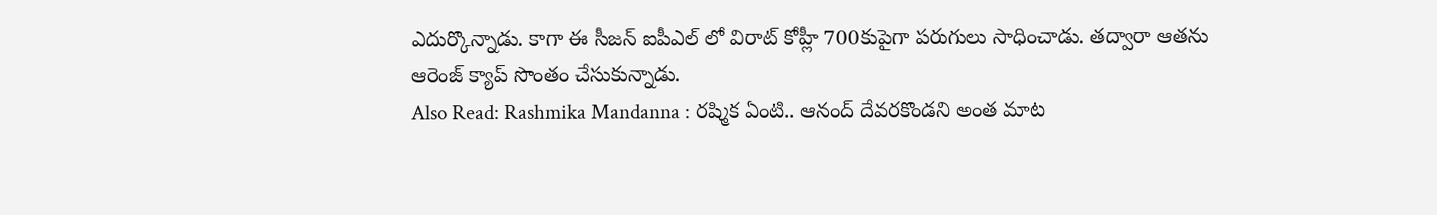ఎదుర్కొన్నాడు. కాగా ఈ సీజన్ ఐపీఎల్ లో విరాట్ కోహ్లీ 700కుపైగా పరుగులు సాధించాడు. తద్వారా ఆతను ఆరెంజ్ క్యాప్ సొంతం చేసుకున్నాడు.
Also Read: Rashmika Mandanna : రష్మిక ఏంటి.. ఆనంద్ దేవరకొండని అంత మాట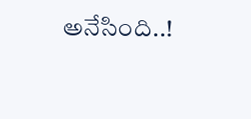అనేసింది..!